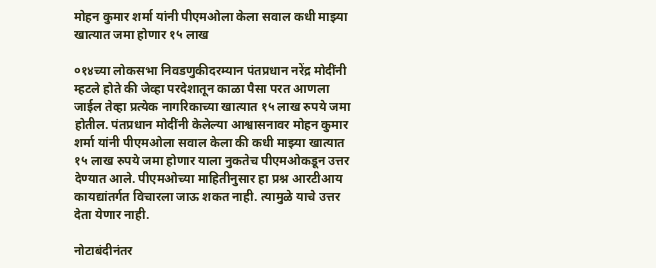मोहन कुमार शर्मा यांनी पीएमओला केला सवाल कधी माझ्या खात्यात जमा होणार १५ लाख

०१४च्या लोकसभा निवडणुकीदरम्यान पंतप्रधान नरेंद्र मोदींनी म्हटले होते की जेव्हा परदेशातून काळा पैसा परत आणला जाईल तेव्हा प्रत्येक नागरिकाच्या खात्यात १५ लाख रुपये जमा होतील. पंतप्रधान मोदींनी केलेल्या आश्वासनावर मोहन कुमार शर्मा यांनी पीएमओला सवाल केला की कधी माझ्या खात्यात १५ लाख रुपये जमा होणार याला नुकतेच पीएमओकडून उत्तर देण्यात आले. पीएमओच्या माहितीनुसार हा प्रश्न आरटीआय कायद्यांतर्गत विचारला जाऊ शकत नाही. त्यामुळे याचे उत्तर देता येणार नाही.

नोटाबंदीनंतर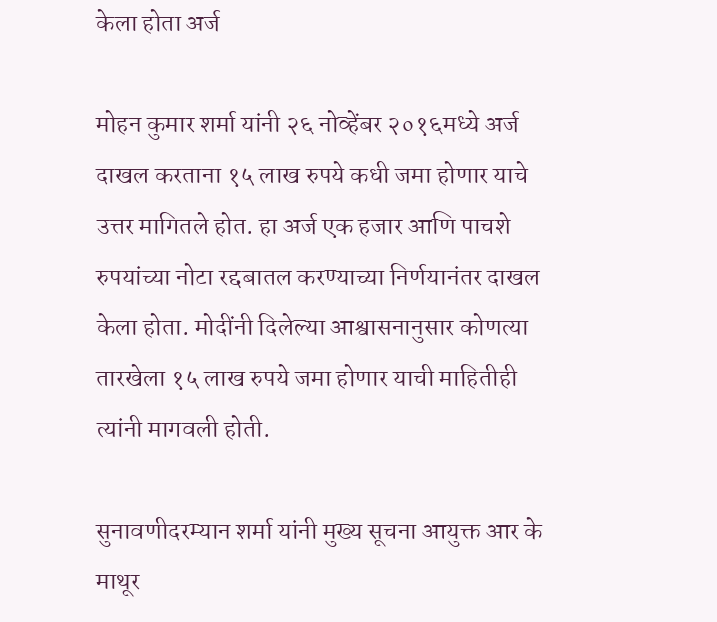केला होता अर्ज

मोहन कुमार शर्मा यांनी २६ नोव्हेंबर २०१६मध्ये अर्ज दाखल करताना १५ लाख रुपये कधी जमा होणार याचे उत्तर मागितले होत. हा अर्ज एक हजार आणि पाचशे रुपयांच्या नोटा रद्दबातल करण्याच्या निर्णयानंतर दाखल केला होता. मोदींनी दिलेल्या आश्वासनानुसार कोणत्या तारखेला १५ लाख रुपये जमा होणार याची माहितीही त्यांनी मागवली होती.

सुनावणीदरम्यान शर्मा यांनी मुख्य सूचना आयुक्त आर के माथूर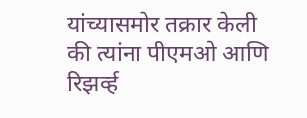यांच्यासमोर तक्रार केली की त्यांना पीएमओ आणि रिझर्व्ह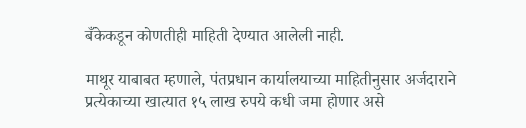बँकेकडून कोणतीही माहिती देण्यात आलेली नाही.

माथूर याबाबत म्हणाले, पंतप्रधान कार्यालयाच्या माहितीनुसार अर्जदाराने प्रत्येकाच्या खात्यात १५ लाख रुपये कधी जमा होणार असे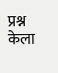प्रश्न केला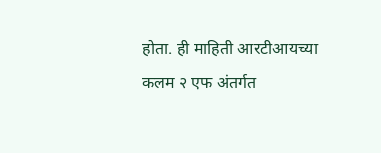होता. ही माहिती आरटीआयच्या कलम २ एफ अंतर्गत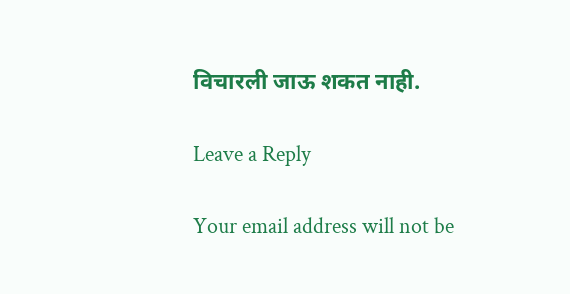विचारली जाऊ शकत नाही.

Leave a Reply

Your email address will not be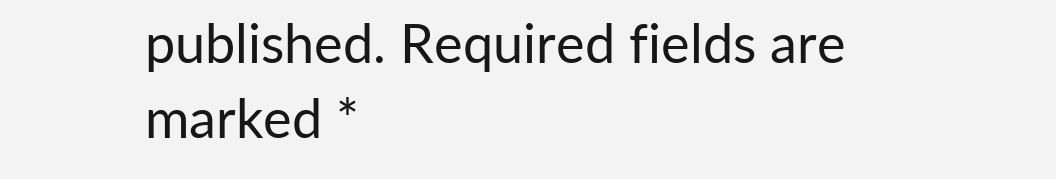published. Required fields are marked *